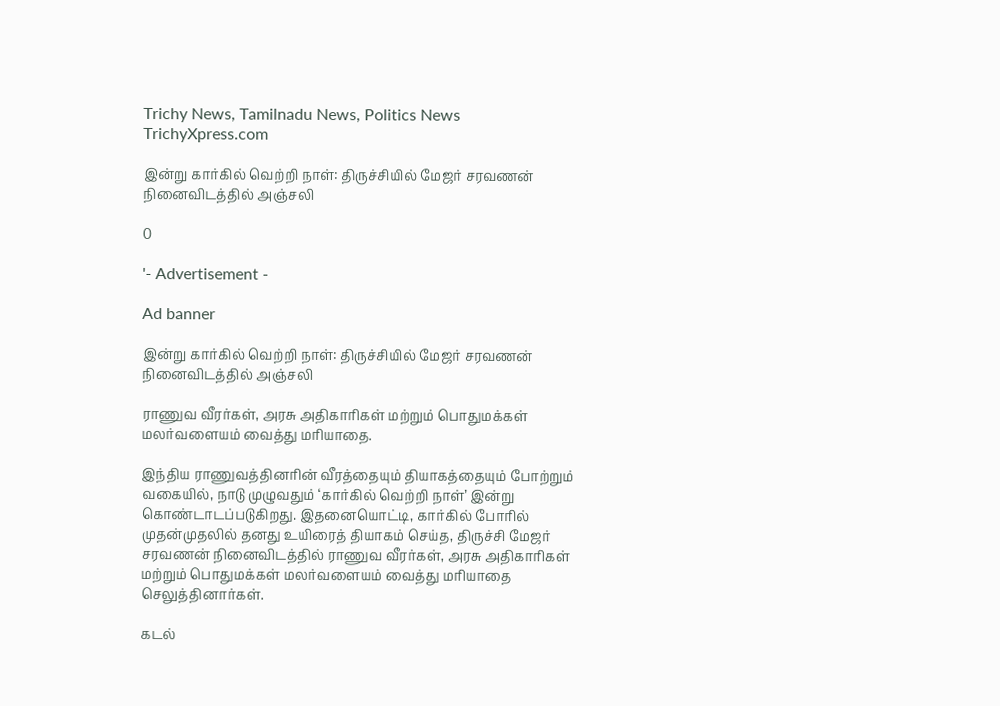Trichy News, Tamilnadu News, Politics News TrichyXpress.com

இன்று கார்கில் வெற்றி நாள்: திருச்சியில் மேஜர் சரவணன் நினைவிடத்தில் அஞ்சலி

0

'- Advertisement -

Ad banner

இன்று கார்கில் வெற்றி நாள்: திருச்சியில் மேஜர் சரவணன் நினைவிடத்தில் அஞ்சலி

ராணுவ வீரர்கள், அரசு அதிகாரிகள் மற்றும் பொதுமக்கள் மலர்வளையம் வைத்து மரியாதை.

இந்திய ராணுவத்தினரின் வீரத்தையும் தியாகத்தையும் போற்றும் வகையில், நாடு முழுவதும் ‘கார்கில் வெற்றி நாள்’ இன்று கொண்டாடப்படுகிறது. இதனையொட்டி, கார்கில் போரில் முதன்முதலில் தனது உயிரைத் தியாகம் செய்த, திருச்சி மேஜர் சரவணன் நினைவிடத்தில் ராணுவ வீரர்கள், அரசு அதிகாரிகள் மற்றும் பொதுமக்கள் மலர்வளையம் வைத்து மரியாதை செலுத்தினார்கள்.

கடல்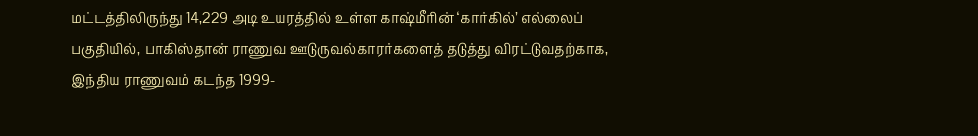மட்டத்திலிருந்து 14,229 அடி உயரத்தில் உள்ள காஷ்மீரின் ‘கார்கில்’ எல்லைப் பகுதியில், பாகிஸ்தான் ராணுவ ஊடுருவல்காரர்களைத் தடுத்து விரட்டுவதற்காக, இந்திய ராணுவம் கடந்த 1999-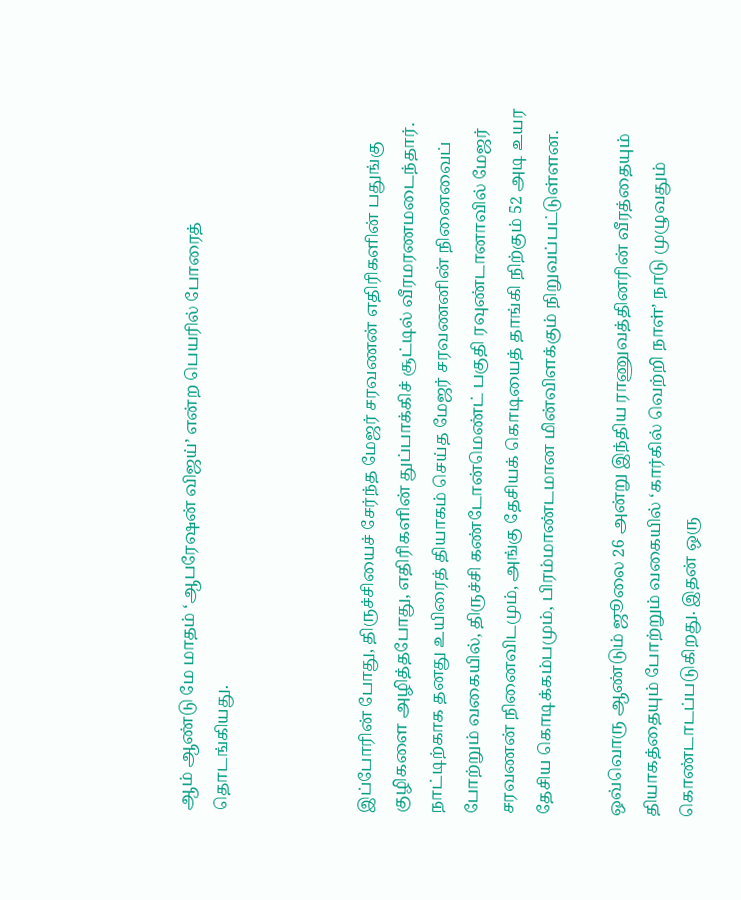ஆம் ஆண்டு மே மாதம் ‘ஆபரேஷன் விஜய்’ என்ற பெயரில் போரைத் தொடங்கியது.



இப்போரின் போது, திருச்சியைச் சேர்ந்த மேஜர் சரவணன் எதிரிகளின் பதுங்கு குழிகளை அழித்தபோது, எதிரிகளின் துப்பாக்கிச் சூட்டில் வீரமரணமடைந்தார். நாட்டிற்காக தனது உயிரைத் தியாகம் செய்த மேஜர் சரவணனின் நினைவைப் போற்றும் வகையில், திருச்சி கண்டோன்மெண்ட் பகுதி ரவுண்டானாவில் மேஜர் சரவணன் நினைவிடமும், அங்கு தேசியக் கொடியைத் தாங்கி நிற்கும் 52 அடி உயர தேசிய கொடிக்கம்பமும், பிரம்மாண்டமான மின்விளக்கும் நிறுவப்பட்டுள்ளன.

ஒவ்வொரு ஆண்டும் ஜூலை 26 அன்று இந்திய ராணுவத்தினரின் வீரத்தையும் தியாகத்தையும் போற்றும் வகையில் ‘கார்கில் வெற்றி நாள்’ நாடு முழுவதும் கொண்டாடப்படுகிறது. இதன் ஒரு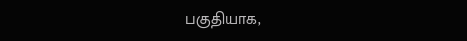பகுதியாக,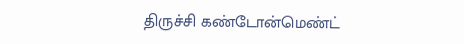திருச்சி கண்டோன்மெண்ட்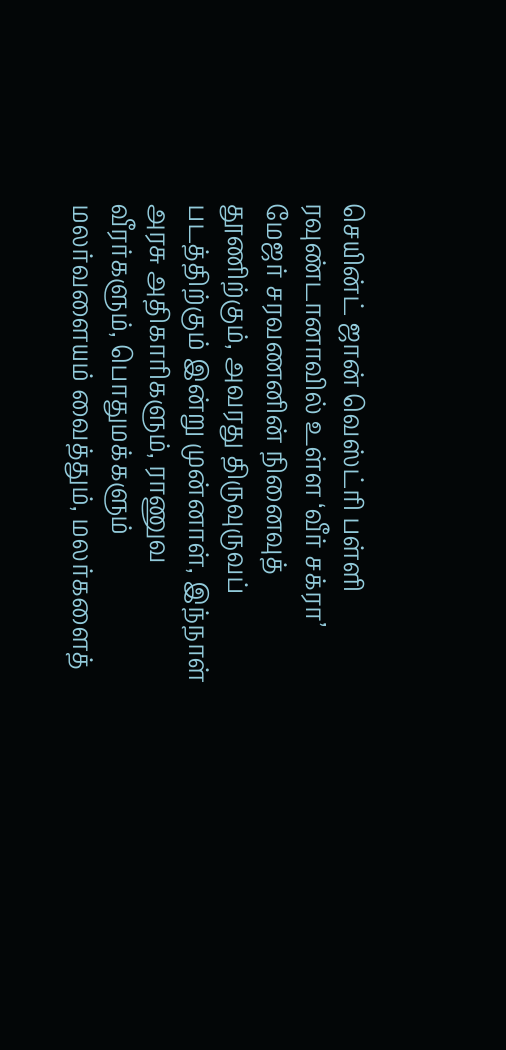செயின்ட் ஜான் வெஸ்ட்ரி பள்ளி ரவுண்டானாவில் உள்ள ‘வீர் சக்ரா’ மேஜர் சரவணனின் நினைவுத் தூணிற்கும், அவரது திருவுருவப் படத்திற்கும் இன்று முன்னாள், இந்நாள் அரசு அதிகாரிகளும், ராணுவ வீரர்களும், பொதுமக்களும் மலர்வளையம் வைத்தும், மலர்களைத்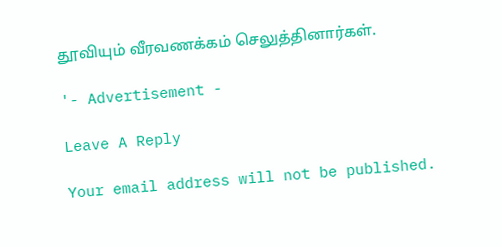தூவியும் வீரவணக்கம் செலுத்தினார்கள்.

'- Advertisement -

Leave A Reply

Your email address will not be published.